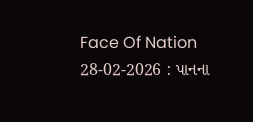Face Of Nation 28-02-2026 : પાનના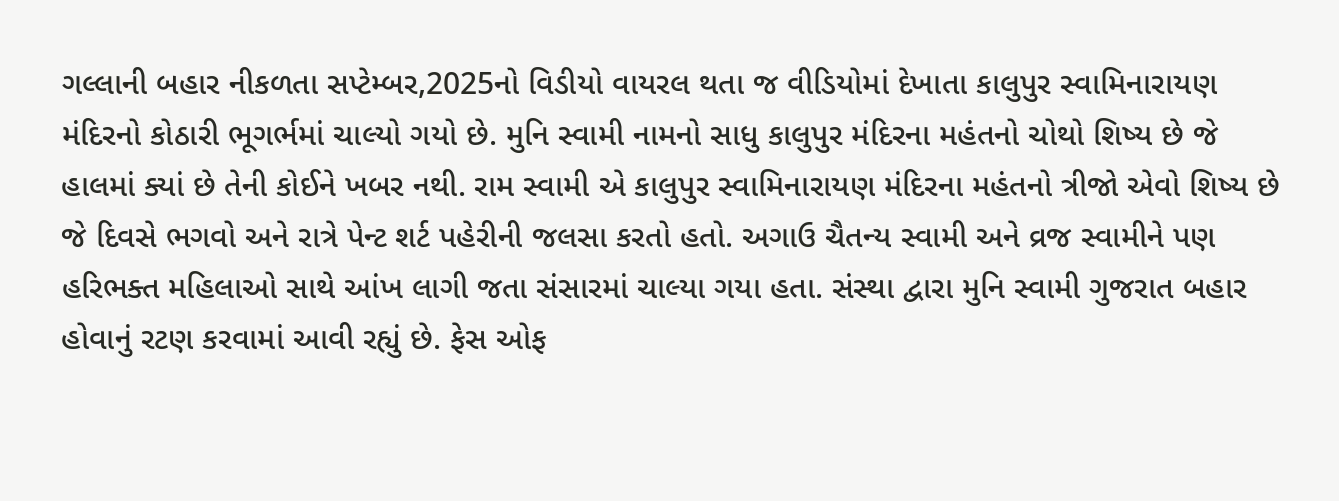ગલ્લાની બહાર નીકળતા સપ્ટેમ્બર,2025નો વિડીયો વાયરલ થતા જ વીડિયોમાં દેખાતા કાલુપુર સ્વામિનારાયણ મંદિરનો કોઠારી ભૂગર્ભમાં ચાલ્યો ગયો છે. મુનિ સ્વામી નામનો સાધુ કાલુપુર મંદિરના મહંતનો ચોથો શિષ્ય છે જે હાલમાં ક્યાં છે તેની કોઈને ખબર નથી. રામ સ્વામી એ કાલુપુર સ્વામિનારાયણ મંદિરના મહંતનો ત્રીજો એવો શિષ્ય છે જે દિવસે ભગવો અને રાત્રે પેન્ટ શર્ટ પહેરીની જલસા કરતો હતો. અગાઉ ચૈતન્ય સ્વામી અને વ્રજ સ્વામીને પણ હરિભક્ત મહિલાઓ સાથે આંખ લાગી જતા સંસારમાં ચાલ્યા ગયા હતા. સંસ્થા દ્વારા મુનિ સ્વામી ગુજરાત બહાર હોવાનું રટણ કરવામાં આવી રહ્યું છે. ફેસ ઓફ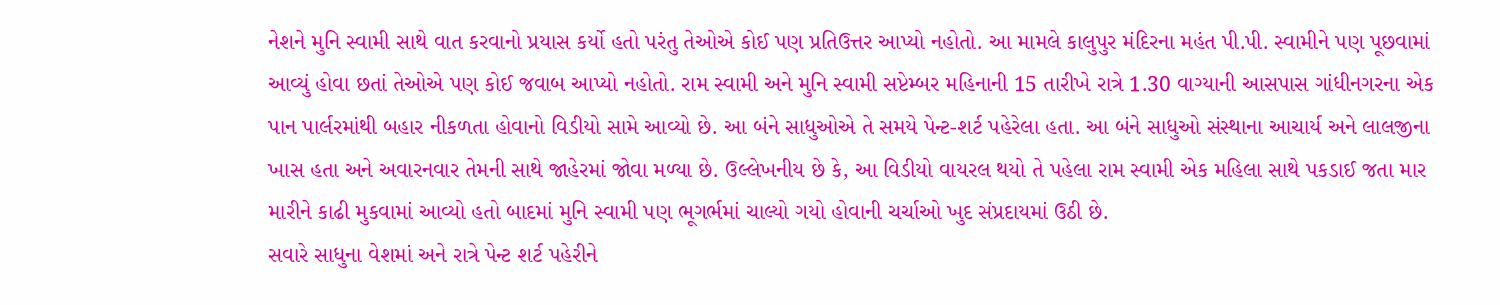નેશને મુનિ સ્વામી સાથે વાત કરવાનો પ્રયાસ કર્યો હતો પરંતુ તેઓએ કોઈ પણ પ્રતિઉત્તર આપ્યો નહોતો. આ મામલે કાલુપુર મંદિરના મહંત પી.પી. સ્વામીને પણ પૂછવામાં આવ્યું હોવા છતાં તેઓએ પણ કોઈ જવાબ આપ્યો નહોતો. રામ સ્વામી અને મુનિ સ્વામી સપ્ટેમ્બર મહિનાની 15 તારીખે રાત્રે 1.30 વાગ્યાની આસપાસ ગાંધીનગરના એક પાન પાર્લરમાંથી બહાર નીકળતા હોવાનો વિડીયો સામે આવ્યો છે. આ બંને સાધુઓએ તે સમયે પેન્ટ-શર્ટ પહેરેલા હતા. આ બંને સાધુઓ સંસ્થાના આચાર્ય અને લાલજીના ખાસ હતા અને અવારનવાર તેમની સાથે જાહેરમાં જોવા મળ્યા છે. ઉલ્લેખનીય છે કે, આ વિડીયો વાયરલ થયો તે પહેલા રામ સ્વામી એક મહિલા સાથે પકડાઈ જતા માર મારીને કાઢી મુકવામાં આવ્યો હતો બાદમાં મુનિ સ્વામી પણ ભૂગર્ભમાં ચાલ્યો ગયો હોવાની ચર્ચાઓ ખુદ સંપ્રદાયમાં ઉઠી છે.
સવારે સાધુના વેશમાં અને રાત્રે પેન્ટ શર્ટ પહેરીને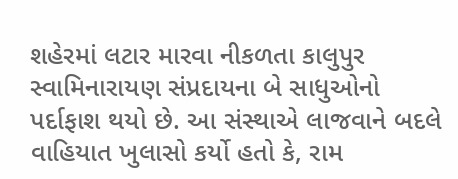શહેરમાં લટાર મારવા નીકળતા કાલુપુર સ્વામિનારાયણ સંપ્રદાયના બે સાધુઓનો પર્દાફાશ થયો છે. આ સંસ્થાએ લાજવાને બદલે વાહિયાત ખુલાસો કર્યો હતો કે, રામ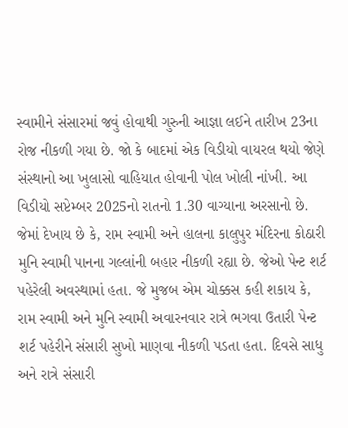સ્વામીને સંસારમાં જવું હોવાથી ગુરુની આજ્ઞા લઈને તારીખ 23ના રોજ નીકળી ગયા છે. જો કે બાદમાં એક વિડીયો વાયરલ થયો જેણે સંસ્થાનો આ ખુલાસો વાહિયાત હોવાની પોલ ખોલી નાંખી. આ વિડીયો સપ્ટેમ્બર 2025નો રાતનો 1.30 વાગ્યાના અરસાનો છે. જેમાં દેખાય છે કે, રામ સ્વામી અને હાલના કાલુપુર મંદિરના કોઠારી મુનિ સ્વામી પાનના ગલ્લાંની બહાર નીકળી રહ્યા છે. જેઓ પેન્ટ શર્ટ પહેરેલી અવસ્થામાં હતા. જે મુજબ એમ ચોક્કસ કહી શકાય કે, રામ સ્વામી અને મુનિ સ્વામી અવારનવાર રાત્રે ભગવા ઉતારી પેન્ટ શર્ટ પહેરીને સંસારી સુખો માણવા નીકળી પડતા હતા. દિવસે સાધુ અને રાત્રે સંસારી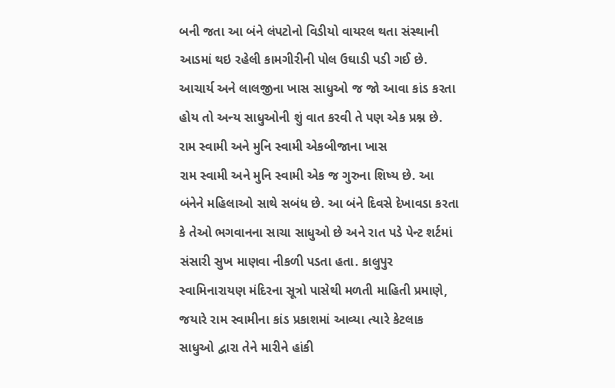બની જતા આ બંને લંપટોનો વિડીયો વાયરલ થતા સંસ્થાની આડમાં થઇ રહેલી કામગીરીની પોલ ઉઘાડી પડી ગઈ છે. આચાર્ય અને લાલજીના ખાસ સાધુઓ જ જો આવા કાંડ કરતા હોય તો અન્ય સાધુઓની શું વાત કરવી તે પણ એક પ્રશ્ન છે.
રામ સ્વામી અને મુનિ સ્વામી એકબીજાના ખાસ
રામ સ્વામી અને મુનિ સ્વામી એક જ ગુરુના શિષ્ય છે. આ બંનેને મહિલાઓ સાથે સબંધ છે. આ બંને દિવસે દેખાવડા કરતા કે તેઓ ભગવાનના સાચા સાધુઓ છે અને રાત પડે પેન્ટ શર્ટમાં સંસારી સુખ માણવા નીકળી પડતા હતા. કાલુપુર સ્વામિનારાયણ મંદિરના સૂત્રો પાસેથી મળતી માહિતી પ્રમાણે, જયારે રામ સ્વામીના કાંડ પ્રકાશમાં આવ્યા ત્યારે કેટલાક સાધુઓ દ્વારા તેને મારીને હાંકી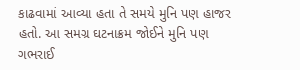કાઢવામાં આવ્યા હતા તે સમયે મુનિ પણ હાજર હતો. આ સમગ્ર ઘટનાક્રમ જોઈને મુનિ પણ ગભરાઈ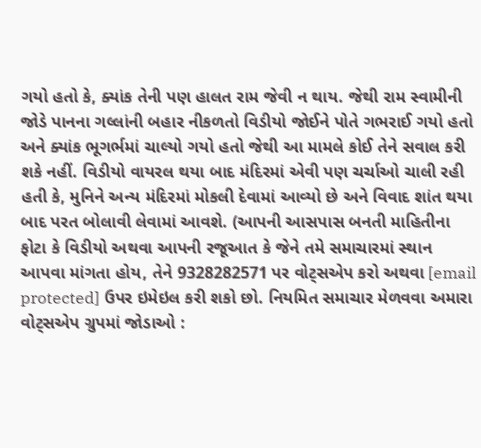ગયો હતો કે, ક્યાંક તેની પણ હાલત રામ જેવી ન થાય. જેથી રામ સ્વામીની જોડે પાનના ગલ્લાંની બહાર નીકળતો વિડીયો જોઈને પોતે ગભરાઈ ગયો હતો અને ક્યાંક ભૂગર્ભમાં ચાલ્યો ગયો હતો જેથી આ મામલે કોઈ તેને સવાલ કરી શકે નહીં. વિડીયો વાયરલ થયા બાદ મંદિરમાં એવી પણ ચર્ચાઓ ચાલી રહી હતી કે, મુનિને અન્ય મંદિરમાં મોકલી દેવામાં આવ્યો છે અને વિવાદ શાંત થયા બાદ પરત બોલાવી લેવામાં આવશે. (આપની આસપાસ બનતી માહિતીના ફોટા કે વિડીયો અથવા આપની રજૂઆત કે જેને તમે સમાચારમાં સ્થાન આપવા માંગતા હોય, તેને 9328282571 પર વોટ્સએપ કરો અથવા [email protected] ઉપર ઇમેઇલ કરી શકો છો. નિયમિત સમાચાર મેળવવા અમારા વોટ્સએપ ગ્રુપમાં જોડાઓ :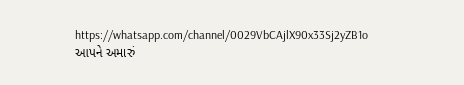https://whatsapp.com/channel/0029VbCAjlX90x33Sj2yZB1o આપને અમારું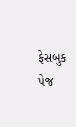ફેસબુક પેજ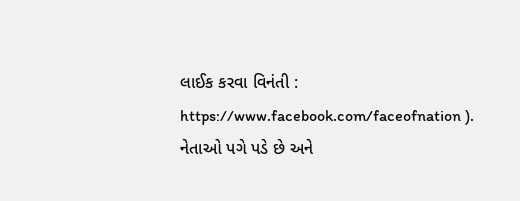લાઈક કરવા વિનંતી : https://www.facebook.com/faceofnation ).
નેતાઓ પગે પડે છે અને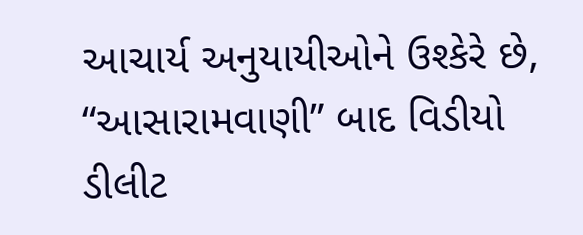આચાર્ય અનુયાયીઓને ઉશ્કેરે છે, “આસારામવાણી” બાદ વિડીયો ડીલીટ